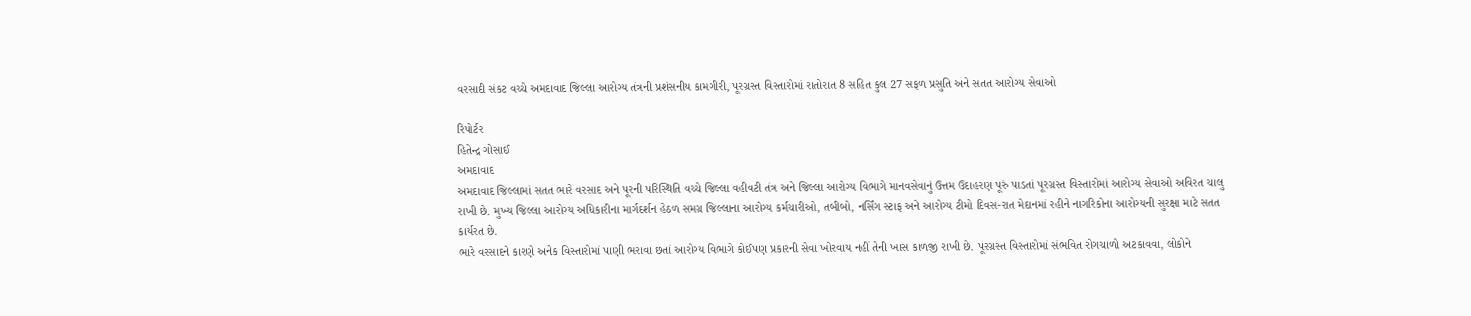વરસાદી સંકટ વચ્ચે અમદાવાદ જિલ્લા આરોગ્ય તંત્રની પ્રશંસનીય કામગીરી, પૂરગ્રસ્ત વિસ્તારોમાં રાતોરાત 8 સહિત કુલ 27 સફળ પ્રસુતિ અને સતત આરોગ્ય સેવાઓ

રિપોર્ટર
હિતેન્દ્ર ગોસાઈ
અમદાવાદ
અમદાવાદ જિલ્લામાં સતત ભારે વરસાદ અને પૂરની પરિસ્થિતિ વચ્ચે જિલ્લા વહીવટી તંત્ર અને જિલ્લા આરોગ્ય વિભાગે માનવસેવાનું ઉત્તમ ઉદાહરણ પૂરું પાડતાં પૂરગ્રસ્ત વિસ્તારોમાં આરોગ્ય સેવાઓ અવિરત ચાલુ રાખી છે. મુખ્ય જિલ્લા આરોગ્ય અધિકારીના માર્ગદર્શન હેઠળ સમગ્ર જિલ્લાના આરોગ્ય કર્મચારીઓ, તબીબો, નર્સિંગ સ્ટાફ અને આરોગ્ય ટીમો દિવસ-રાત મેદાનમાં રહીને નાગરિકોના આરોગ્યની સુરક્ષા માટે સતત કાર્યરત છે.
ભારે વરસાદને કારણે અનેક વિસ્તારોમાં પાણી ભરાવા છતાં આરોગ્ય વિભાગે કોઈપણ પ્રકારની સેવા ખોરવાય નહીં તેની ખાસ કાળજી રાખી છે. પૂરગ્રસ્ત વિસ્તારોમાં સંભવિત રોગચાળો અટકાવવા, લોકોને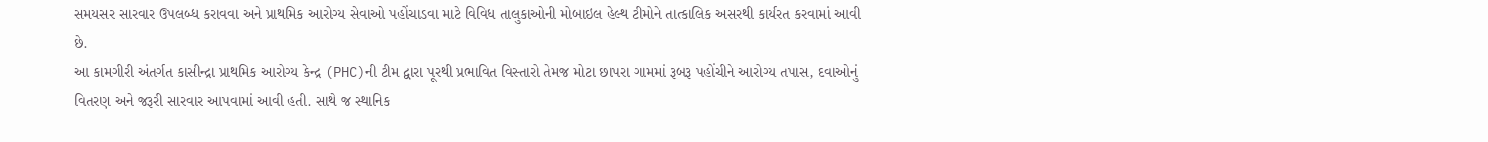સમયસર સારવાર ઉપલબ્ધ કરાવવા અને પ્રાથમિક આરોગ્ય સેવાઓ પહોંચાડવા માટે વિવિધ તાલુકાઓની મોબાઇલ હેલ્થ ટીમોને તાત્કાલિક અસરથી કાર્યરત કરવામાં આવી છે.
આ કામગીરી અંતર્ગત કાસીન્દ્રા પ્રાથમિક આરોગ્ય કેન્દ્ર (PHC)ની ટીમ દ્વારા પૂરથી પ્રભાવિત વિસ્તારો તેમજ મોટા છાપરા ગામમાં રૂબરૂ પહોંચીને આરોગ્ય તપાસ, દવાઓનું વિતરણ અને જરૂરી સારવાર આપવામાં આવી હતી. સાથે જ સ્થાનિક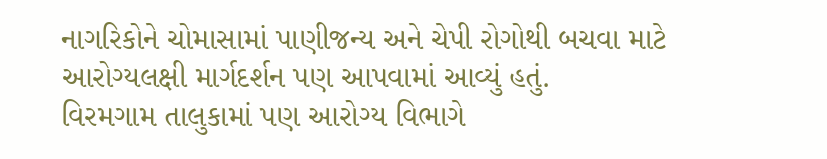નાગરિકોને ચોમાસામાં પાણીજન્ય અને ચેપી રોગોથી બચવા માટે આરોગ્યલક્ષી માર્ગદર્શન પણ આપવામાં આવ્યું હતું.
વિરમગામ તાલુકામાં પણ આરોગ્ય વિભાગે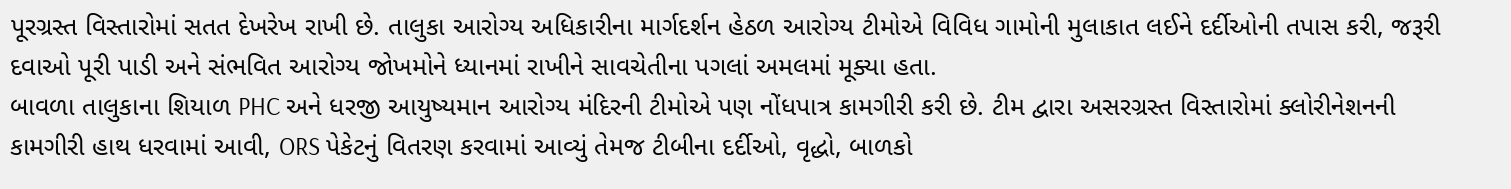પૂરગ્રસ્ત વિસ્તારોમાં સતત દેખરેખ રાખી છે. તાલુકા આરોગ્ય અધિકારીના માર્ગદર્શન હેઠળ આરોગ્ય ટીમોએ વિવિધ ગામોની મુલાકાત લઈને દર્દીઓની તપાસ કરી, જરૂરી દવાઓ પૂરી પાડી અને સંભવિત આરોગ્ય જોખમોને ધ્યાનમાં રાખીને સાવચેતીના પગલાં અમલમાં મૂક્યા હતા.
બાવળા તાલુકાના શિયાળ PHC અને ધરજી આયુષ્યમાન આરોગ્ય મંદિરની ટીમોએ પણ નોંધપાત્ર કામગીરી કરી છે. ટીમ દ્વારા અસરગ્રસ્ત વિસ્તારોમાં ક્લોરીનેશનની કામગીરી હાથ ધરવામાં આવી, ORS પેકેટનું વિતરણ કરવામાં આવ્યું તેમજ ટીબીના દર્દીઓ, વૃદ્ધો, બાળકો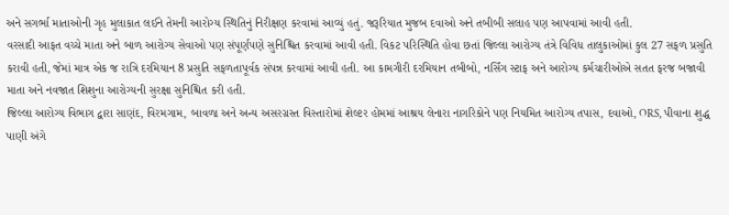અને સગર્ભા માતાઓની ગૃહ મુલાકાત લઈને તેમની આરોગ્ય સ્થિતિનું નિરીક્ષણ કરવામાં આવ્યું હતું. જરૂરિયાત મુજબ દવાઓ અને તબીબી સલાહ પણ આપવામાં આવી હતી.
વરસાદી આફત વચ્ચે માતા અને બાળ આરોગ્ય સેવાઓ પણ સંપૂર્ણપણે સુનિશ્ચિત કરવામાં આવી હતી. વિકટ પરિસ્થિતિ હોવા છતાં જિલ્લા આરોગ્ય તંત્રે વિવિધ તાલુકાઓમાં કુલ 27 સફળ પ્રસુતિ કરાવી હતી, જેમાં માત્ર એક જ રાત્રિ દરમિયાન 8 પ્રસુતિ સફળતાપૂર્વક સંપન્ન કરવામાં આવી હતી. આ કામગીરી દરમિયાન તબીબો, નર્સિંગ સ્ટાફ અને આરોગ્ય કર્મચારીઓએ સતત ફરજ બજાવી માતા અને નવજાત શિશુના આરોગ્યની સુરક્ષા સુનિશ્ચિત કરી હતી.
જિલ્લા આરોગ્ય વિભાગ દ્વારા સાણંદ, વિરમગામ, બાવળા અને અન્ય અસરગ્રસ્ત વિસ્તારોમાં શેલ્ટર હોમમાં આશ્રય લેનારા નાગરિકોને પણ નિયમિત આરોગ્ય તપાસ, દવાઓ, ORS, પીવાના શુદ્ધ પાણી અંગે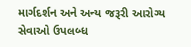માર્ગદર્શન અને અન્ય જરૂરી આરોગ્ય સેવાઓ ઉપલબ્ધ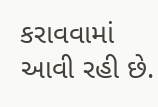કરાવવામાં આવી રહી છે.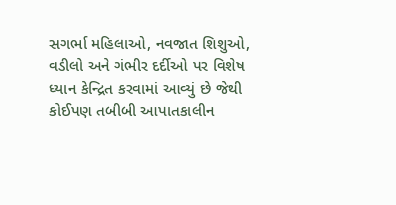સગર્ભા મહિલાઓ, નવજાત શિશુઓ, વડીલો અને ગંભીર દર્દીઓ પર વિશેષ ધ્યાન કેન્દ્રિત કરવામાં આવ્યું છે જેથી કોઈપણ તબીબી આપાતકાલીન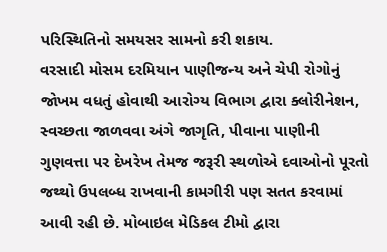પરિસ્થિતિનો સમયસર સામનો કરી શકાય.
વરસાદી મોસમ દરમિયાન પાણીજન્ય અને ચેપી રોગોનું જોખમ વધતું હોવાથી આરોગ્ય વિભાગ દ્વારા ક્લોરીનેશન, સ્વચ્છતા જાળવવા અંગે જાગૃતિ, પીવાના પાણીની ગુણવત્તા પર દેખરેખ તેમજ જરૂરી સ્થળોએ દવાઓનો પૂરતો જથ્થો ઉપલબ્ધ રાખવાની કામગીરી પણ સતત કરવામાં આવી રહી છે. મોબાઇલ મેડિકલ ટીમો દ્વારા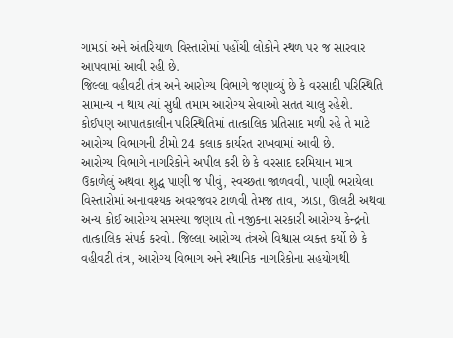ગામડાં અને અંતરિયાળ વિસ્તારોમાં પહોંચી લોકોને સ્થળ પર જ સારવાર આપવામાં આવી રહી છે.
જિલ્લા વહીવટી તંત્ર અને આરોગ્ય વિભાગે જણાવ્યું છે કે વરસાદી પરિસ્થિતિ સામાન્ય ન થાય ત્યાં સુધી તમામ આરોગ્ય સેવાઓ સતત ચાલુ રહેશે. કોઈપણ આપાતકાલીન પરિસ્થિતિમાં તાત્કાલિક પ્રતિસાદ મળી રહે તે માટે આરોગ્ય વિભાગની ટીમો 24 કલાક કાર્યરત રાખવામાં આવી છે.
આરોગ્ય વિભાગે નાગરિકોને અપીલ કરી છે કે વરસાદ દરમિયાન માત્ર ઉકાળેલું અથવા શુદ્ધ પાણી જ પીવું, સ્વચ્છતા જાળવવી, પાણી ભરાયેલા વિસ્તારોમાં અનાવશ્યક અવરજવર ટાળવી તેમજ તાવ, ઝાડા, ઊલટી અથવા અન્ય કોઈ આરોગ્ય સમસ્યા જણાય તો નજીકના સરકારી આરોગ્ય કેન્દ્રનો તાત્કાલિક સંપર્ક કરવો. જિલ્લા આરોગ્ય તંત્રએ વિશ્વાસ વ્યક્ત કર્યો છે કે વહીવટી તંત્ર, આરોગ્ય વિભાગ અને સ્થાનિક નાગરિકોના સહયોગથી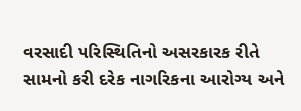વરસાદી પરિસ્થિતિનો અસરકારક રીતે સામનો કરી દરેક નાગરિકના આરોગ્ય અને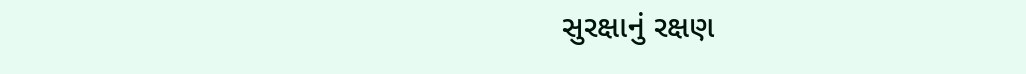સુરક્ષાનું રક્ષણ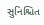સુનિશ્ચિત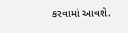કરવામાં આવશે.